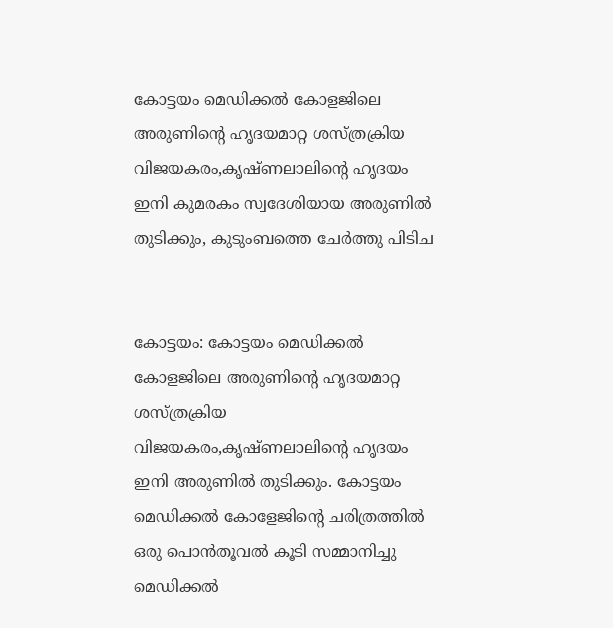കോട്ടയം മെഡിക്കൽ കോളജിലെ അരുണിന്റെ ഹൃദയമാറ്റ ശസ്ത്രക്രിയ വിജയകരം,കൃഷ്‌ണലാലിന്റെ ഹൃദയം ഇനി കുമരകം സ്വദേശിയായ അരുണിൽ തുടിക്കും, കുടുംബത്തെ ചേർത്തു പിടിച


കോട്ടയം: കോട്ടയം മെഡിക്കൽ കോളജിലെ അരുണിന്റെ ഹൃദയമാറ്റ ശസ്ത്രക്രിയ വിജയകരം,കൃഷ്‌ണലാലിന്റെ ഹൃദയം ഇനി അരുണിൽ തുടിക്കും. കോട്ടയം മെഡിക്കൽ കോളേജിന്റെ ചരിത്രത്തിൽ ഒരു പൊൻതൂവൽ കൂടി സമ്മാനിച്ചു മെഡിക്കൽ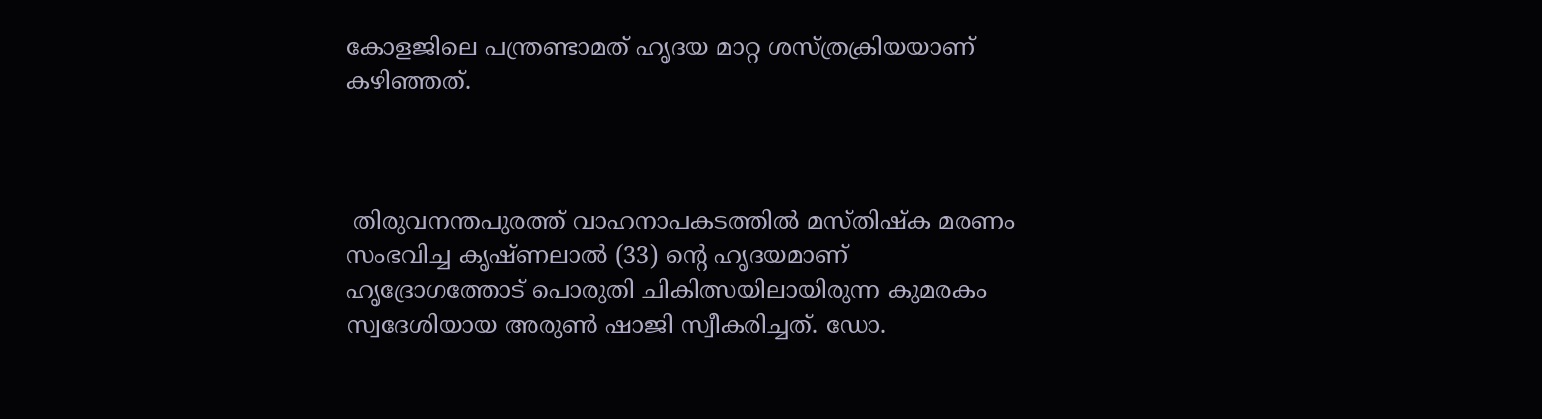കോളജിലെ പന്ത്രണ്ടാമത് ഹൃദയ മാറ്റ ശസ്ത്രക്രിയയാണ് കഴിഞ്ഞത്.



 തിരുവനന്തപുരത്ത് വാഹനാപകടത്തിൽ മസ്തിഷ്ക മരണം സംഭവിച്ച കൃഷ്ണലാൽ (33) ന്റെ ഹൃദയമാണ് ഹൃദ്രോഗത്തോട് പൊരുതി ചികിത്സയിലായിരുന്ന കുമരകം സ്വദേശിയായ അരുൺ ഷാജി സ്വീകരിച്ചത്. ഡോ.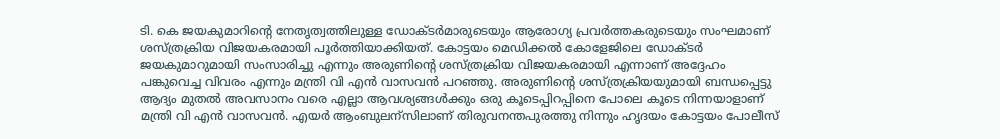ടി. കെ ജയകുമാറിൻ്റെ നേതൃത്വത്തിലുള്ള ഡോക്ടർമാരുടെയും ആരോഗ്യ പ്രവർത്തകരുടെയും സംഘമാണ് ശസ്ത്രക്രിയ വിജയകരമായി പൂർത്തിയാക്കിയത്. കോട്ടയം മെഡിക്കൽ കോളേജിലെ ഡോക്ടർ ജയകുമാറുമായി സംസാരിച്ചു എന്നും അരുണിന്റെ ശസ്ത്രക്രിയ വിജയകരമായി എന്നാണ് അദ്ദേഹം പങ്കുവെച്ച വിവരം എന്നും മന്ത്രി വി എൻ വാസവൻ പറഞ്ഞു. അരുണിന്റെ ശസ്ത്രക്രിയയുമായി ബന്ധപ്പെട്ടു ആദ്യം മുതൽ അവസാനം വരെ എല്ലാ ആവശ്യങ്ങൾക്കും ഒരു കൂടെപ്പിറപ്പിനെ പോലെ കൂടെ നിന്നയാളാണ് മന്ത്രി വി എൻ വാസവൻ. എയർ ആംബുലന്സിലാണ് തിരുവനന്തപുരത്തു നിന്നും ഹൃദയം കോട്ടയം പോലീസ്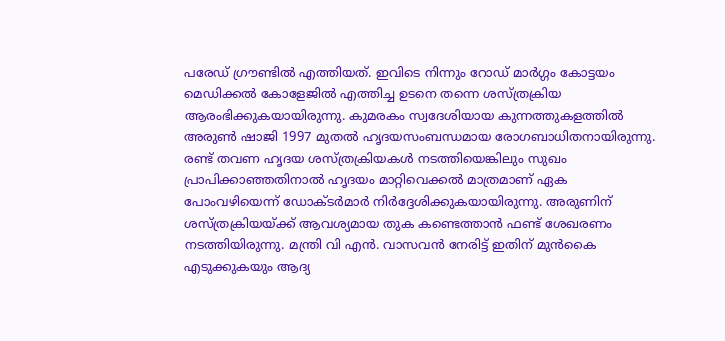പരേഡ് ഗ്രൗണ്ടിൽ എത്തിയത്. ഇവിടെ നിന്നും റോഡ് മാർഗ്ഗം കോട്ടയം മെഡിക്കൽ കോളേജിൽ എത്തിച്ച ഉടനെ തന്നെ ശസ്ത്രക്രിയ ആരംഭിക്കുകയായിരുന്നു. കുമരകം സ്വദേശിയായ കുന്നത്തുകളത്തിൽ അരുൺ ഷാജി 1997 മുതൽ ഹൃദയസംബന്ധമായ രോഗബാധിതനായിരുന്നു. രണ്ട് തവണ ഹൃദയ ശസ്ത്രക്രിയകൾ നടത്തിയെങ്കിലും സുഖം പ്രാപിക്കാഞ്ഞതിനാൽ ഹൃദയം മാറ്റിവെക്കൽ മാത്രമാണ് ഏക പോംവഴിയെന്ന് ഡോക്ടർമാർ നിർദ്ദേശിക്കുകയായിരുന്നു. അരുണിന് ശസ്ത്രക്രിയയ്ക്ക് ആവശ്യമായ തുക കണ്ടെത്താൻ ഫണ്ട് ശേഖരണം നടത്തിയിരുന്നു. മന്ത്രി വി എൻ. വാസവൻ നേരിട്ട് ഇതിന് മുൻകൈ എടുക്കുകയും ആദ്യ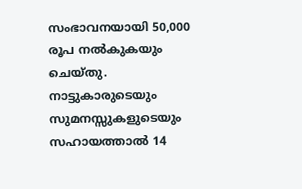സംഭാവനയായി 50,000 രൂപ നൽകുകയും ചെയ്‌തു. നാട്ടുകാരുടെയും സുമനസ്സുകളുടെയും സഹായത്താൽ 14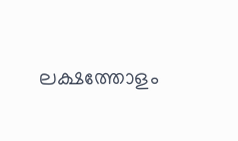ലക്ഷത്തോളം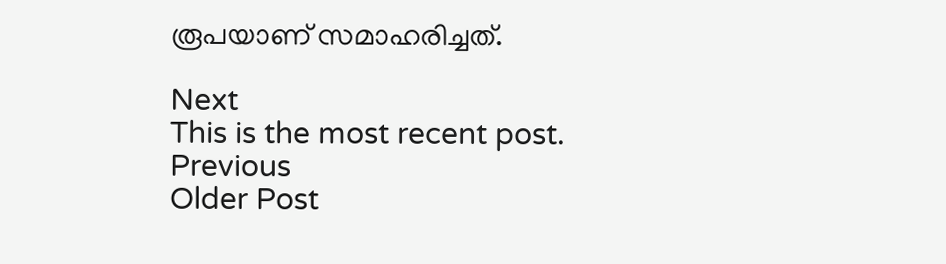രൂപയാണ് സമാഹരിച്ചത്.

Next
This is the most recent post.
Previous
Older Post